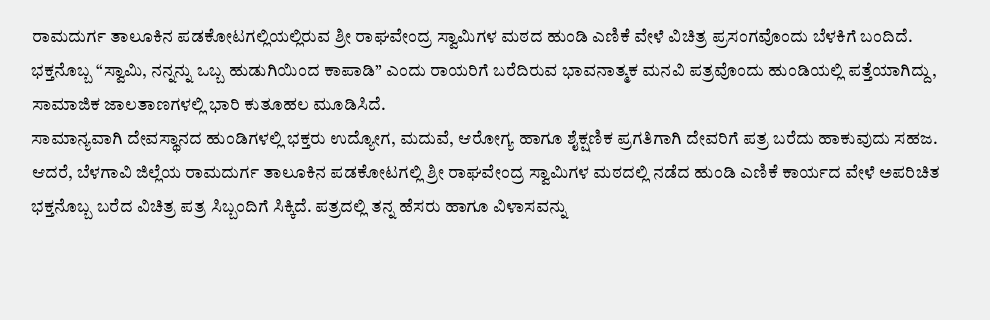ರಾಮದುರ್ಗ ತಾಲೂಕಿನ ಪಡಕೋಟಗಲ್ಲಿಯಲ್ಲಿರುವ ಶ್ರೀ ರಾಘವೇಂದ್ರ ಸ್ವಾಮಿಗಳ ಮಠದ ಹುಂಡಿ ಎಣಿಕೆ ವೇಳೆ ವಿಚಿತ್ರ ಪ್ರಸಂಗವೊಂದು ಬೆಳಕಿಗೆ ಬಂದಿದೆ. ಭಕ್ತನೊಬ್ಬ “ಸ್ವಾಮಿ, ನನ್ನನ್ನು ಒಬ್ಬ ಹುಡುಗಿಯಿಂದ ಕಾಪಾಡಿ” ಎಂದು ರಾಯರಿಗೆ ಬರೆದಿರುವ ಭಾವನಾತ್ಮಕ ಮನವಿ ಪತ್ರವೊಂದು ಹುಂಡಿಯಲ್ಲಿ ಪತ್ತೆಯಾಗಿದ್ದು, ಸಾಮಾಜಿಕ ಜಾಲತಾಣಗಳಲ್ಲಿ ಭಾರಿ ಕುತೂಹಲ ಮೂಡಿಸಿದೆ.
ಸಾಮಾನ್ಯವಾಗಿ ದೇವಸ್ಥಾನದ ಹುಂಡಿಗಳಲ್ಲಿ ಭಕ್ತರು ಉದ್ಯೋಗ, ಮದುವೆ, ಆರೋಗ್ಯ ಹಾಗೂ ಶೈಕ್ಷಣಿಕ ಪ್ರಗತಿಗಾಗಿ ದೇವರಿಗೆ ಪತ್ರ ಬರೆದು ಹಾಕುವುದು ಸಹಜ. ಆದರೆ, ಬೆಳಗಾವಿ ಜಿಲ್ಲೆಯ ರಾಮದುರ್ಗ ತಾಲೂಕಿನ ಪಡಕೋಟಗಲ್ಲಿ ಶ್ರೀ ರಾಘವೇಂದ್ರ ಸ್ವಾಮಿಗಳ ಮಠದಲ್ಲಿ ನಡೆದ ಹುಂಡಿ ಎಣಿಕೆ ಕಾರ್ಯದ ವೇಳೆ ಅಪರಿಚಿತ ಭಕ್ತನೊಬ್ಬ ಬರೆದ ವಿಚಿತ್ರ ಪತ್ರ ಸಿಬ್ಬಂದಿಗೆ ಸಿಕ್ಕಿದೆ. ಪತ್ರದಲ್ಲಿ ತನ್ನ ಹೆಸರು ಹಾಗೂ ವಿಳಾಸವನ್ನು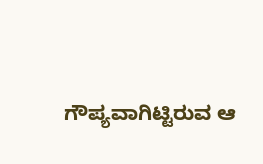ಗೌಪ್ಯವಾಗಿಟ್ಟಿರುವ ಆ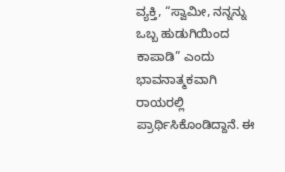ವ್ಯಕ್ತಿ, “ಸ್ವಾಮೀ, ನನ್ನನ್ನು ಒಬ್ಬ ಹುಡುಗಿಯಿಂದ ಕಾಪಾಡಿ” ಎಂದು ಭಾವನಾತ್ಮಕವಾಗಿ ರಾಯರಲ್ಲಿ ಪ್ರಾರ್ಥಿಸಿಕೊಂಡಿದ್ದಾನೆ. ಈ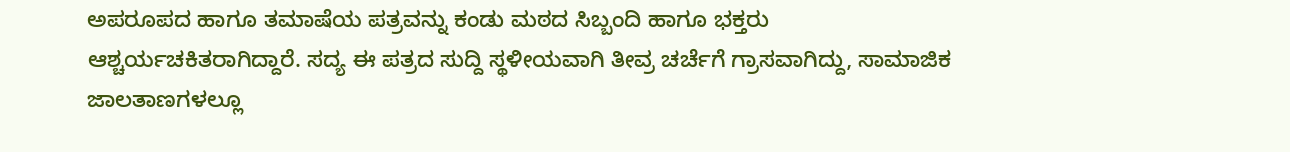ಅಪರೂಪದ ಹಾಗೂ ತಮಾಷೆಯ ಪತ್ರವನ್ನು ಕಂಡು ಮಠದ ಸಿಬ್ಬಂದಿ ಹಾಗೂ ಭಕ್ತರು ಆಶ್ಚರ್ಯಚಕಿತರಾಗಿದ್ದಾರೆ. ಸದ್ಯ ಈ ಪತ್ರದ ಸುದ್ದಿ ಸ್ಥಳೀಯವಾಗಿ ತೀವ್ರ ಚರ್ಚೆಗೆ ಗ್ರಾಸವಾಗಿದ್ದು, ಸಾಮಾಜಿಕ ಜಾಲತಾಣಗಳಲ್ಲೂ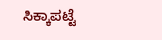ಸಿಕ್ಕಾಪಟ್ಟೆ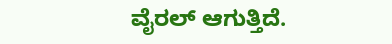ವೈರಲ್ ಆಗುತ್ತಿದೆ.